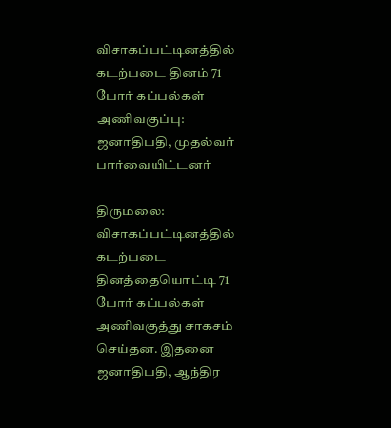விசாகப்பட்டினத்தில் கடற்படை தினம் 71 போர் கப்பல்கள் அணிவகுப்பு: ஜனாதிபதி, முதல்வர் பார்வையிட்டனர்

திருமலை: விசாகப்பட்டினத்தில் கடற்படை தினத்தையொட்டி 71 போர் கப்பல்கள் அணிவகுத்து சாகசம் செய்தன. இதனை ஜனாதிபதி, ஆந்திர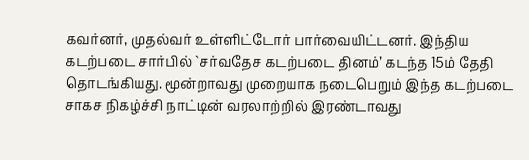கவர்னர், முதல்வர் உள்ளிட்டோர் பார்வையிட்டனர். இந்திய கடற்படை சார்பில் `சர்வதேச கடற்படை தினம்’ கடந்த 15ம் தேதி தொடங்கியது. மூன்றாவது முறையாக நடைபெறும் இந்த கடற்படை சாகச நிகழ்ச்சி நாட்டின் வரலாற்றில் இரண்டாவது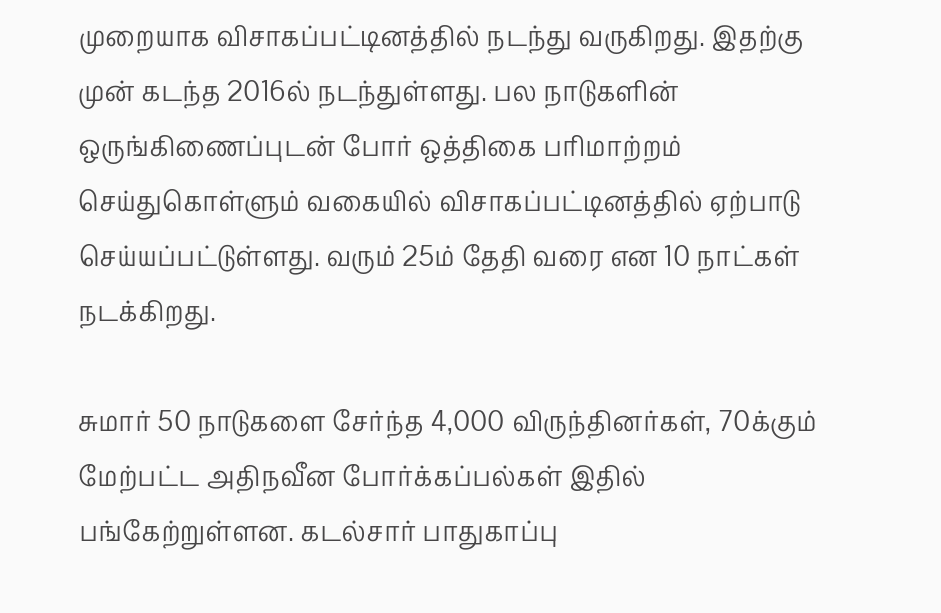முறையாக விசாகப்பட்டினத்தில் நடந்து வருகிறது. இதற்கு முன் கடந்த 2016ல் நடந்துள்ளது. பல நாடுகளின் ஒருங்கிணைப்புடன் போர் ஒத்திகை பரிமாற்றம் செய்துகொள்ளும் வகையில் விசாகப்பட்டினத்தில் ஏற்பாடு செய்யப்பட்டுள்ளது. வரும் 25ம் தேதி வரை என 10 நாட்கள் நடக்கிறது.

சுமார் 50 நாடுகளை சேர்ந்த 4,000 விருந்தினர்கள், 70க்கும் மேற்பட்ட அதிநவீன போர்க்கப்பல்கள் இதில் பங்கேற்றுள்ளன. கடல்சார் பாதுகாப்பு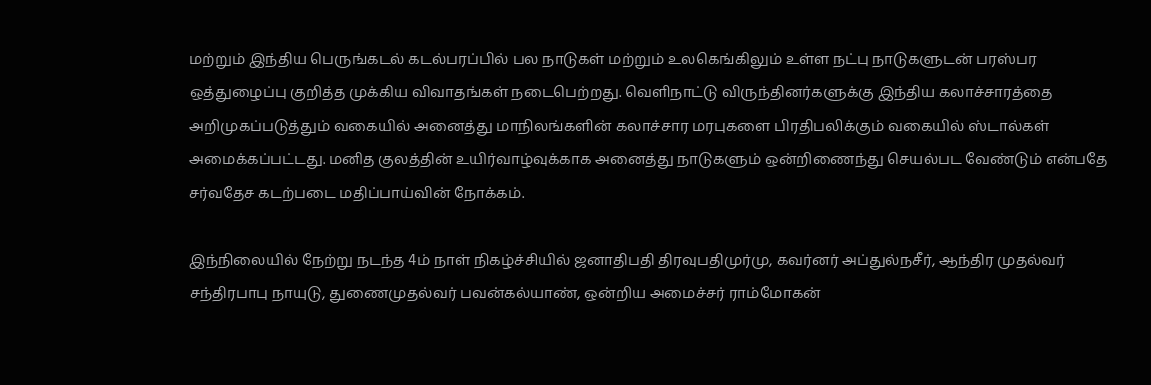மற்றும் இந்திய பெருங்கடல் கடல்பரப்பில் பல நாடுகள் மற்றும் உலகெங்கிலும் உள்ள நட்பு நாடுகளுடன் பரஸ்பர ஒத்துழைப்பு குறித்த முக்கிய விவாதங்கள் நடைபெற்றது. வெளிநாட்டு விருந்தினர்களுக்கு இந்திய கலாச்சாரத்தை அறிமுகப்படுத்தும் வகையில் அனைத்து மாநிலங்களின் கலாச்சார மரபுகளை பிரதிபலிக்கும் வகையில் ஸ்டால்கள் அமைக்கப்பட்டது. மனித குலத்தின் உயிர்வாழ்வுக்காக அனைத்து நாடுகளும் ஒன்றிணைந்து செயல்பட வேண்டும் என்பதே சர்வதேச கடற்படை மதிப்பாய்வின் நோக்கம்.

இந்நிலையில் நேற்று நடந்த 4ம் நாள் நிகழ்ச்சியில் ஜனாதிபதி திரவுபதிமுர்மு, கவர்னர் அப்துல்நசீர், ஆந்திர முதல்வர் சந்திரபாபு நாயுடு, துணைமுதல்வர் பவன்கல்யாண், ஒன்றிய அமைச்சர் ராம்மோகன்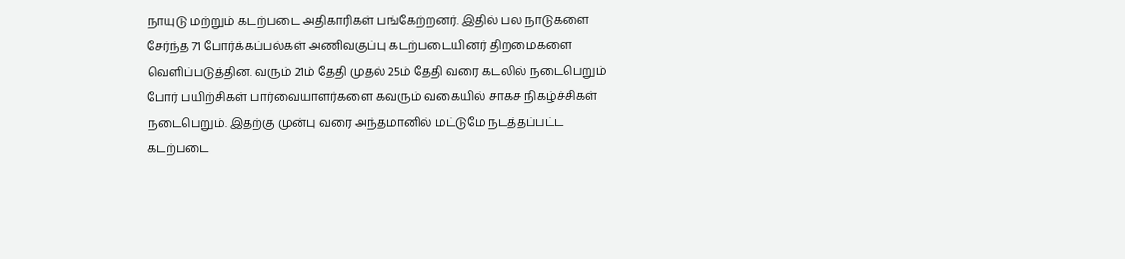நாயுடு மற்றும் கடற்படை அதிகாரிகள் பங்கேற்றனர். இதில் பல நாடுகளை சேர்ந்த 71 போர்க்கப்பல்கள் அணிவகுப்பு கடற்படையினர் திறமைகளை வெளிப்படுத்தின. வரும் 21ம் தேதி முதல் 25ம் தேதி வரை கடலில் நடைபெறும் போர் பயிற்சிகள் பார்வையாளர்களை கவரும் வகையில் சாகச நிகழ்ச்சிகள் நடைபெறும். இதற்கு முன்பு வரை அந்தமானில் மட்டுமே நடத்தப்பட்ட கடற்படை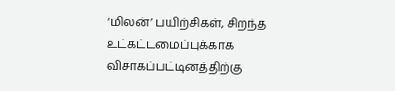‘மிலன்’ பயிற்சிகள், சிறந்த உட்கட்டமைப்புக்காக விசாகப்பட்டினத்திற்கு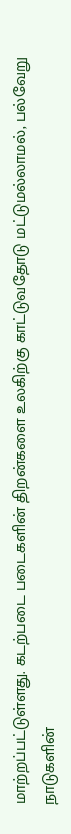மாற்றப்பட்டுள்ளது. கடற்படை படைகளின் திறன்களை உலகிற்கு காட்டுவதோடு மட்டுமல்லாமல், பல்வேறு நாடுகளின்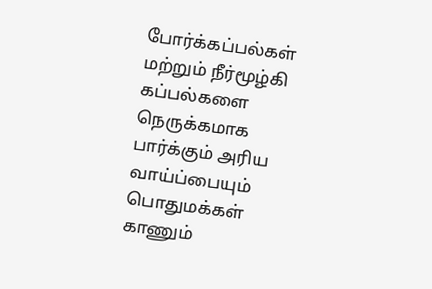போர்க்கப்பல்கள் மற்றும் நீர்மூழ்கி கப்பல்களை நெருக்கமாக பார்க்கும் அரிய வாய்ப்பையும் பொதுமக்கள் காணும்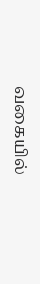வகையில்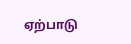ஏற்பாடு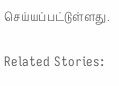செய்யப்பட்டுள்ளது.

Related Stories: